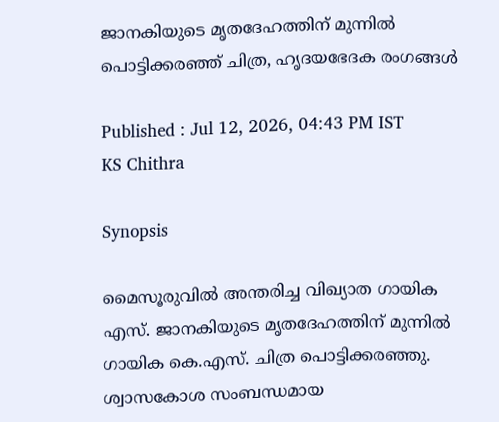ജാനകിയുടെ മൃതദേഹത്തിന് മുന്നിൽ പൊട്ടിക്കരഞ്ഞ് ചിത്ര, ഹൃദയഭേദക രംഗങ്ങൾ

Published : Jul 12, 2026, 04:43 PM IST
KS Chithra

Synopsis

മൈസൂരുവിൽ അന്തരിച്ച വിഖ്യാത ഗായിക എസ്. ജാനകിയുടെ മൃതദേഹത്തിന് മുന്നിൽ ഗായിക കെ.എസ്. ചിത്ര പൊട്ടിക്കരഞ്ഞു. ശ്വാസകോശ സംബന്ധമായ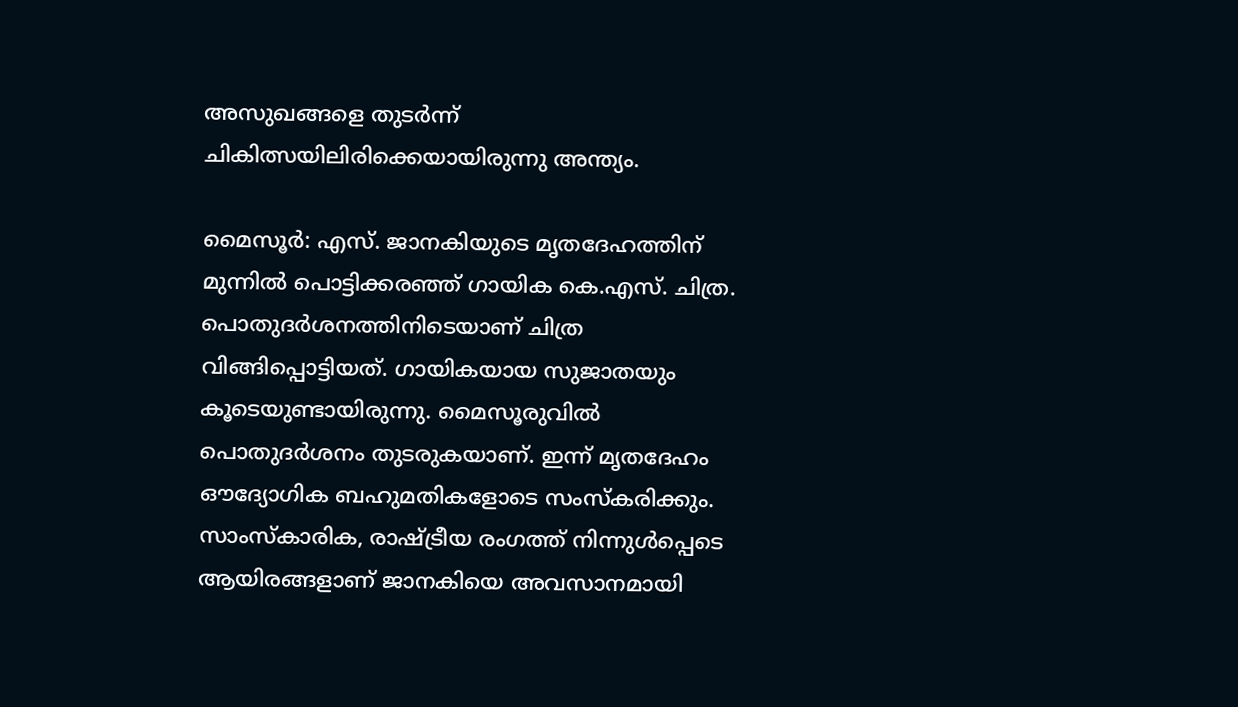അസുഖങ്ങളെ തുടർന്ന് ചികിത്സയിലിരിക്കെയായിരുന്നു അന്ത്യം.

മൈസൂർ: എസ്. ജാനകിയുടെ മൃതദേഹത്തിന് മുന്നിൽ പൊട്ടിക്കരഞ്ഞ് ഗായിക കെ.എസ്. ചിത്ര. പൊതുദർശനത്തിനിടെയാണ് ചിത്ര വിങ്ങിപ്പൊട്ടിയത്. ഗായികയായ സുജാതയും കൂടെയുണ്ടായിരുന്നു. മൈസൂരുവിൽ പൊതുദർശനം തുടരുകയാണ്. ഇന്ന് മൃതദേഹം ഔദ്യോഗിക ബഹുമതികളോടെ സംസ്കരിക്കും. സാംസ്കാരിക, രാഷ്ട്രീയ രംഗത്ത് നിന്നുൾപ്പെടെ ആയിരങ്ങളാണ് ജാനകിയെ അവസാനമായി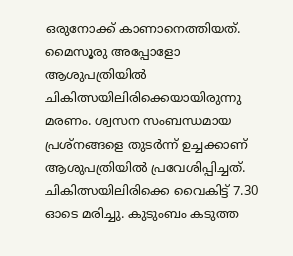ഒരുനോക്ക് കാണാനെത്തിയത്. മൈസൂരു അപ്പോളോ ആശുപത്രിയിൽ ചികിത്സയിലിരിക്കെയായിരുന്നു മരണം. ശ്വസന സംബന്ധമായ പ്രശ്നങ്ങളെ തുടർന്ന് ഉച്ചക്കാണ് ആശുപത്രിയിൽ പ്രവേശിപ്പിച്ചത്. ചികിത്സയിലിരിക്കെ വൈകിട്ട് 7.30 ഓടെ മരിച്ചു. കുടുംബം കടുത്ത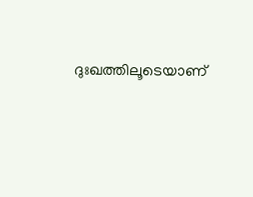ദുഃഖത്തിലൂടെയാണ്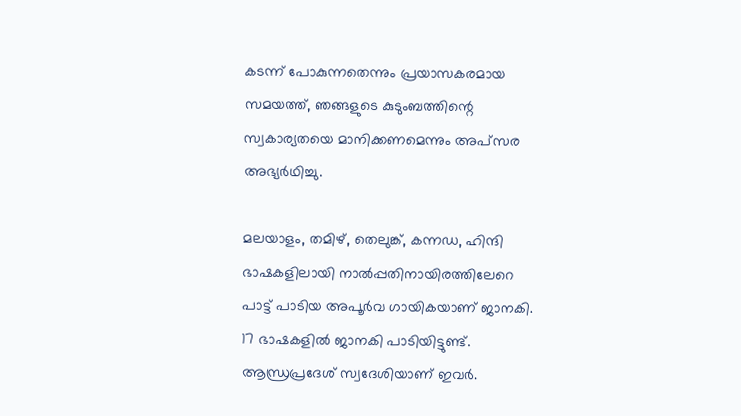കടന്ന് പോകുന്നതെന്നും പ്രയാസകരമായ സമയത്ത്, ഞങ്ങളുടെ കുടുംബത്തിന്റെ സ്വകാര്യതയെ മാനിക്കണമെന്നും അപ്സര അഭ്യർഥിച്ചു.

മലയാളം, തമിഴ്, തെലുങ്ക്, കന്നഡ, ഹിന്ദി ഭാഷകളിലായി നാല്‍പ്പതിനായിരത്തിലേറെ പാ‌ട്ട് പാടിയ അപൂർവ ഗായികയാണ് ജാനകി. 17 ഭാഷകളിൽ ജാനകി പാടിയിട്ടുണ്ട്. ആന്ധ്രപ്രദേശ് സ്വദേശിയാണ് ഇവർ.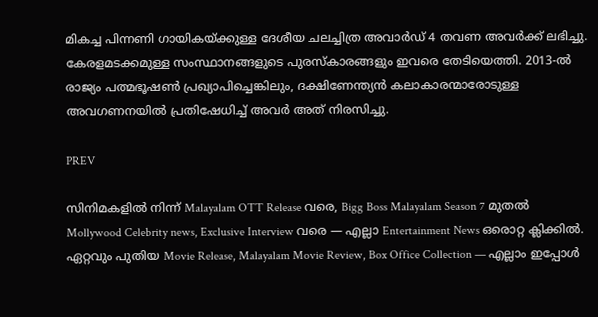മികച്ച പിന്നണി ഗായികയ്ക്കുള്ള ദേശീയ ചലച്ചിത്ര അവാർഡ് 4 തവണ അവർക്ക് ലഭിച്ചു. കേരളമടക്കമുള്ള സംസ്ഥാനങ്ങളുടെ പുരസ്കാരങ്ങളും ഇവരെ തേടിയെത്തി. 2013-ൽ രാജ്യം പത്മഭൂഷൺ പ്രഖ്യാപിച്ചെങ്കിലും, ദക്ഷിണേന്ത്യൻ കലാകാരന്മാരോടുള്ള അവഗണനയിൽ പ്രതിഷേധിച്ച് അവർ അത് നിരസിച്ചു.

PREV

സിനിമകളിൽ നിന്ന് Malayalam OTT Release വരെ, Bigg Boss Malayalam Season 7 മുതൽ Mollywood Celebrity news, Exclusive Interview വരെ — എല്ലാ Entertainment News ഒരൊറ്റ ക്ലിക്കിൽ. ഏറ്റവും പുതിയ Movie Release, Malayalam Movie Review, Box Office Collection — എല്ലാം ഇപ്പോൾ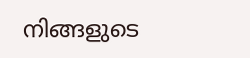നിങ്ങളുടെ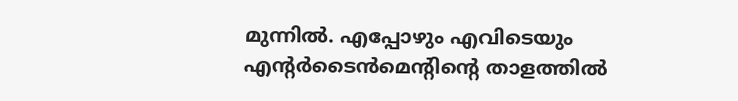മുന്നിൽ. എപ്പോഴും എവിടെയും എന്റർടൈൻമെന്റിന്റെ താളത്തിൽ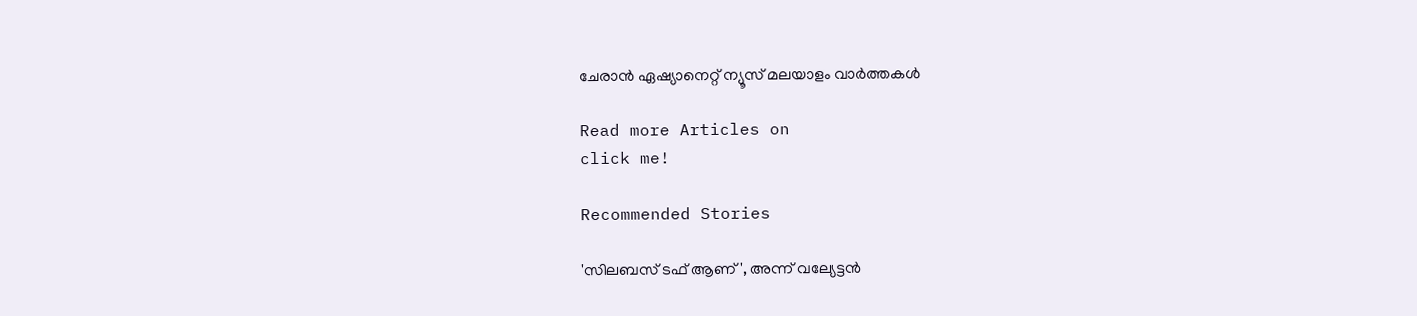ചേരാൻ ഏഷ്യാനെറ്റ് ന്യൂസ് മലയാളം വാർത്തകൾ

Read more Articles on
click me!

Recommended Stories

'സിലബസ് ടഫ് ആണ്', അന്ന് വല്യേട്ടൻ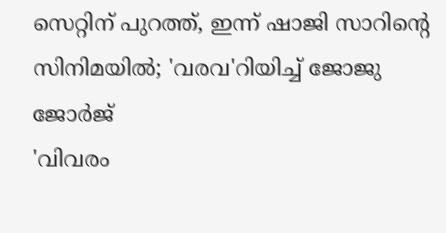സെറ്റിന് പുറത്ത്, ഇന്ന് ഷാജി സാറിന്റെ സിനിമയിൽ; 'വരവ'റിയിച്ച് ജോജു ജോർജ്
'വിവരം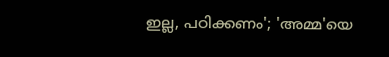ഇല്ല, പഠിക്കണം'; 'അമ്മ'യെ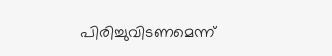പിരിച്ചുവിടണമെന്ന്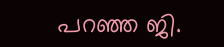പറഞ്ഞ ജി.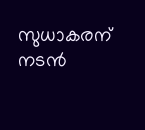സുധാകരന് നടൻ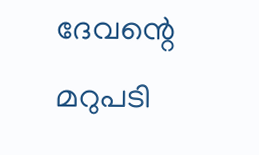ദേവന്റെ മറുപടി